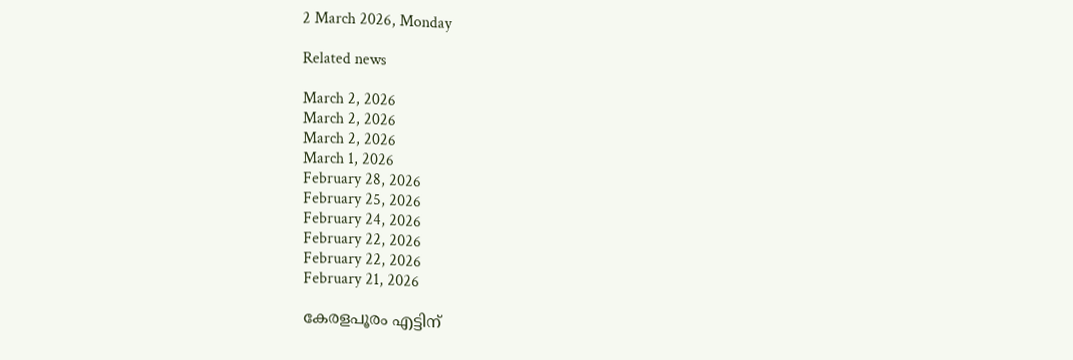2 March 2026, Monday

Related news

March 2, 2026
March 2, 2026
March 2, 2026
March 1, 2026
February 28, 2026
February 25, 2026
February 24, 2026
February 22, 2026
February 22, 2026
February 21, 2026

കേരളപൂരം എട്ടിന്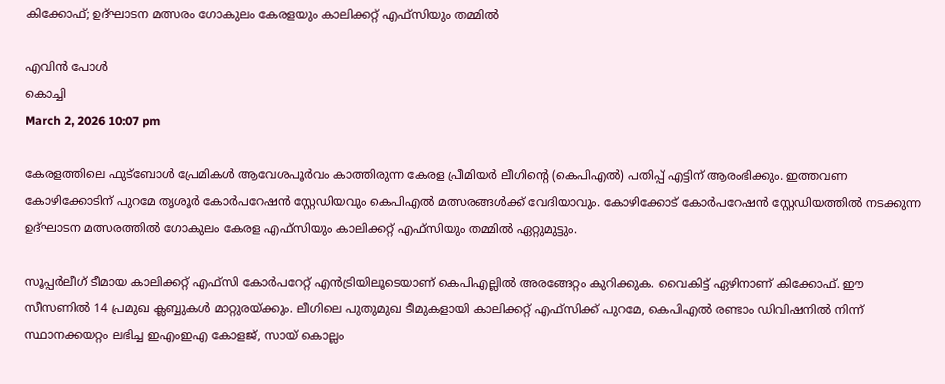കിക്കോഫ്; ഉദ്ഘാടന മത്സരം ഗോകുലം കേരളയും കാലിക്കറ്റ് എഫ്‌സിയും തമ്മിൽ

എവിൻ പോൾ
കൊച്ചി
March 2, 2026 10:07 pm

കേരളത്തിലെ ഫുട്ബോൾ പ്രേമികൾ ആവേശപൂർവം കാത്തിരുന്ന കേരള പ്രീമിയർ ലീഗിന്റെ (കെപിഎൽ) പതിപ്പ് എട്ടിന് ആരംഭിക്കും. ഇത്തവണ കോഴിക്കോടിന് പുറമേ തൃശൂർ കോർപറേഷൻ സ്റ്റേഡിയവും കെപിഎൽ മത്സരങ്ങൾക്ക് വേദിയാവും. കോഴിക്കോട് കോർപറേഷൻ സ്റ്റേഡിയത്തിൽ നടക്കുന്ന ഉദ്ഘാടന മത്സരത്തിൽ ഗോകുലം കേരള എഫ്‌സിയും കാലിക്കറ്റ് എഫ്‌സിയും തമ്മിൽ ഏറ്റുമുട്ടും.

സൂപ്പർലീഗ് ടീമായ കാലിക്കറ്റ് എഫ്‌സി കോർപറേറ്റ് എൻട്രിയിലൂടെയാണ് കെപിഎല്ലിൽ അരങ്ങേറ്റം കുറിക്കുക. വൈകിട്ട് ഏഴിനാണ് കിക്കോഫ്. ഈ സീസണിൽ 14 പ്രമുഖ ക്ലബ്ബുകൾ മാറ്റുരയ്ക്കും. ലീഗിലെ പുതുമുഖ ടീമുകളായി കാലിക്കറ്റ് എഫ്‌സിക്ക് പുറമേ, കെപിഎൽ രണ്ടാം ഡിവിഷനിൽ നിന്ന് സ്ഥാനക്കയറ്റം ലഭിച്ച ഇഎംഇഎ കോളജ്, സായ് കൊല്ലം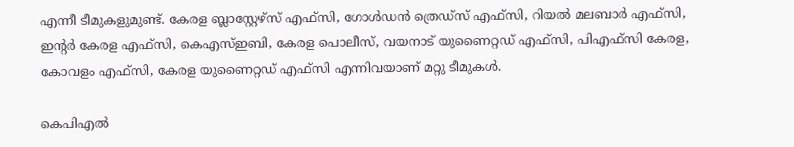എന്നീ ടീമുകളുമുണ്ട്. കേരള ബ്ലാസ്റ്റേഴ്സ് എഫ്‌സി, ഗോൾഡൻ ത്രെഡ്സ് എഫ്‌സി, റിയൽ മലബാർ എഫ്‌സി, ഇന്റർ കേരള എഫ്‌സി, കെഎസ്ഇബി, കേരള പൊലീസ്, വയനാട് യുണൈറ്റഡ് എഫ്‌സി, പിഎഫ്‌സി കേരള, കോവളം എഫ്‌സി, കേരള യുണൈറ്റഡ് എഫ്‌സി എന്നിവയാണ് മറ്റു ടീമുകൾ.

കെപിഎൽ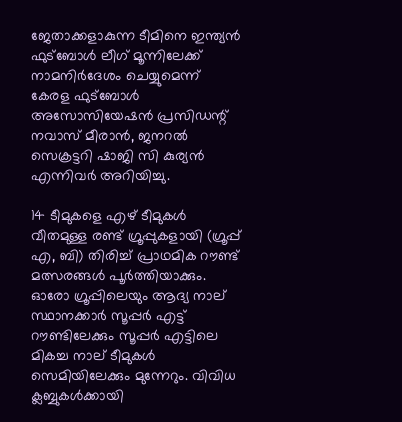ജേതാക്കളാകുന്ന ടീമിനെ ഇന്ത്യൻ ഫുട്ബോൾ ലീഗ് മൂന്നിലേക്ക് നാമനിർദേശം ചെയ്യുമെന്ന് കേരള ഫുട്ബോൾ അസോസിയേഷൻ പ്രസിഡന്റ് നവാസ് മീരാൻ, ജനറൽ സെക്രട്ടറി ഷാജി സി കുര്യൻ എന്നിവർ അറിയിച്ചു.

14 ടീമുകളെ എഴ് ടീമുകൾ വീതമുള്ള രണ്ട് ഗ്രൂപ്പുകളായി (ഗ്രൂപ്പ് എ, ബി) തിരിച്ച് പ്രാഥമിക റൗണ്ട് മത്സരങ്ങൾ പൂർത്തിയാക്കും. ഓരോ ഗ്രൂപ്പിലെയും ആദ്യ നാല് സ്ഥാനക്കാർ സൂപ്പർ എട്ട് റൗണ്ടിലേക്കും സൂപ്പർ എട്ടിലെ മികച്ച നാല് ടീമുകൾ സെമിയിലേക്കും മുന്നേറും. വിവിധ ക്ലബ്ബുകൾക്കായി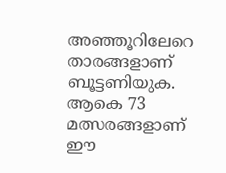അഞ്ഞൂറിലേറെ താരങ്ങളാണ് ബൂട്ടണിയുക. ആകെ 73 മത്സരങ്ങളാണ് ഈ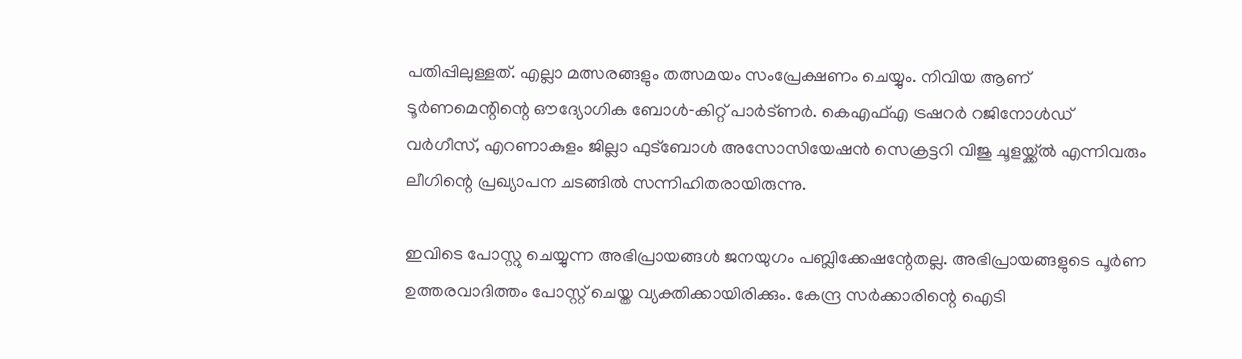പതിപ്പിലുള്ളത്. എല്ലാ മത്സരങ്ങളും തത്സമയം സംപ്രേക്ഷണം ചെയ്യും. നിവിയ ആണ് ടൂർണമെന്റിന്റെ ഔദ്യോഗിക ബോൾ‑കിറ്റ് പാർട്ണർ. കെഎഫ്എ ട്രഷറർ റജിനോൾഡ് വർഗീസ്, എറണാകുളം ജില്ലാ ഫുട്ബോൾ അസോസിയേഷൻ സെക്രട്ടറി വിജു ചൂളയ്ക്ക്ൽ എന്നിവരും ലീഗിന്റെ പ്രഖ്യാപന ചടങ്ങിൽ സന്നിഹിതരായിരുന്നു.

ഇവിടെ പോസ്റ്റു ചെയ്യുന്ന അഭിപ്രായങ്ങള്‍ ജനയുഗം പബ്ലിക്കേഷന്റേതല്ല. അഭിപ്രായങ്ങളുടെ പൂര്‍ണ ഉത്തരവാദിത്തം പോസ്റ്റ് ചെയ്ത വ്യക്തിക്കായിരിക്കും. കേന്ദ്ര സര്‍ക്കാരിന്റെ ഐടി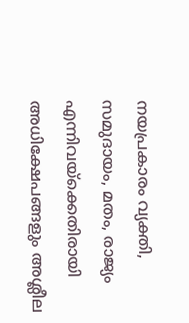നയപ്രകാരം വ്യക്തി, സമുദായം, മതം, രാജ്യം എന്നിവയ്‌ക്കെതിരായി അധിക്ഷേപങ്ങളും അശ്ലീല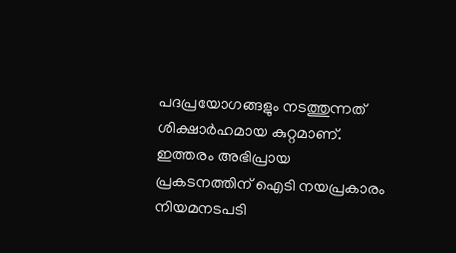പദപ്രയോഗങ്ങളും നടത്തുന്നത് ശിക്ഷാര്‍ഹമായ കുറ്റമാണ്. ഇത്തരം അഭിപ്രായ പ്രകടനത്തിന് ഐടി നയപ്രകാരം നിയമനടപടി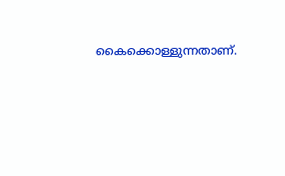കൈക്കൊള്ളുന്നതാണ്.